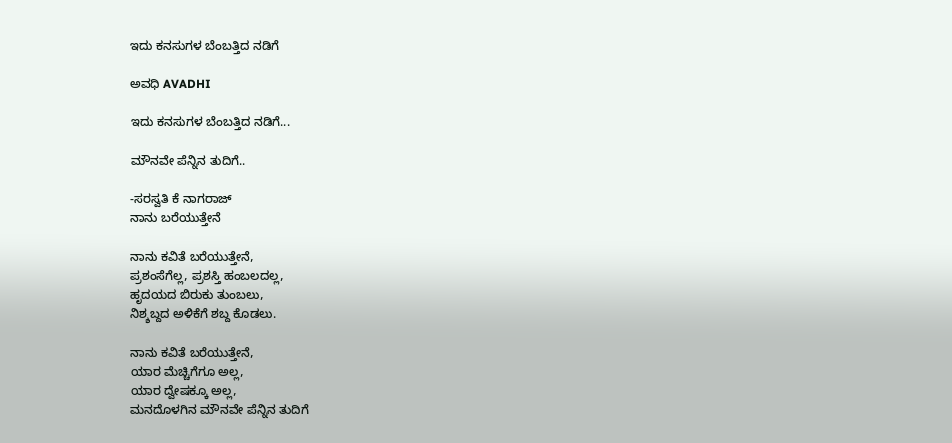ಇದು ಕನಸುಗಳ ಬೆಂಬತ್ತಿದ ನಡಿಗೆ‍

ಅವಧಿ AVADHI

ಇದು ಕನಸುಗಳ ಬೆಂಬತ್ತಿದ ನಡಿಗೆ...

ಮೌನವೇ ಪೆನ್ನಿನ ತುದಿಗೆ..

-ಸರಸ್ವತಿ ಕೆ ನಾಗರಾಜ್
ನಾನು ಬರೆಯುತ್ತೇನೆ

ನಾನು ಕವಿತೆ ಬರೆಯುತ್ತೇನೆ,
ಪ್ರಶಂಸೆಗೆಲ್ಲ, ಪ್ರಶಸ್ತಿ ಹಂಬಲದಲ್ಲ,
ಹೃದಯದ ಬಿರುಕು ತುಂಬಲು,
ನಿಶ್ಶಬ್ದದ ಅಳಿಕೆಗೆ ಶಬ್ದ ಕೊಡಲು.

ನಾನು ಕವಿತೆ ಬರೆಯುತ್ತೇನೆ,
ಯಾರ ಮೆಚ್ಚಿಗೆಗೂ ಅಲ್ಲ,
ಯಾರ ದ್ವೇಷಕ್ಕೂ ಅಲ್ಲ,
ಮನದೊಳಗಿನ ಮೌನವೇ ಪೆನ್ನಿನ ತುದಿಗೆ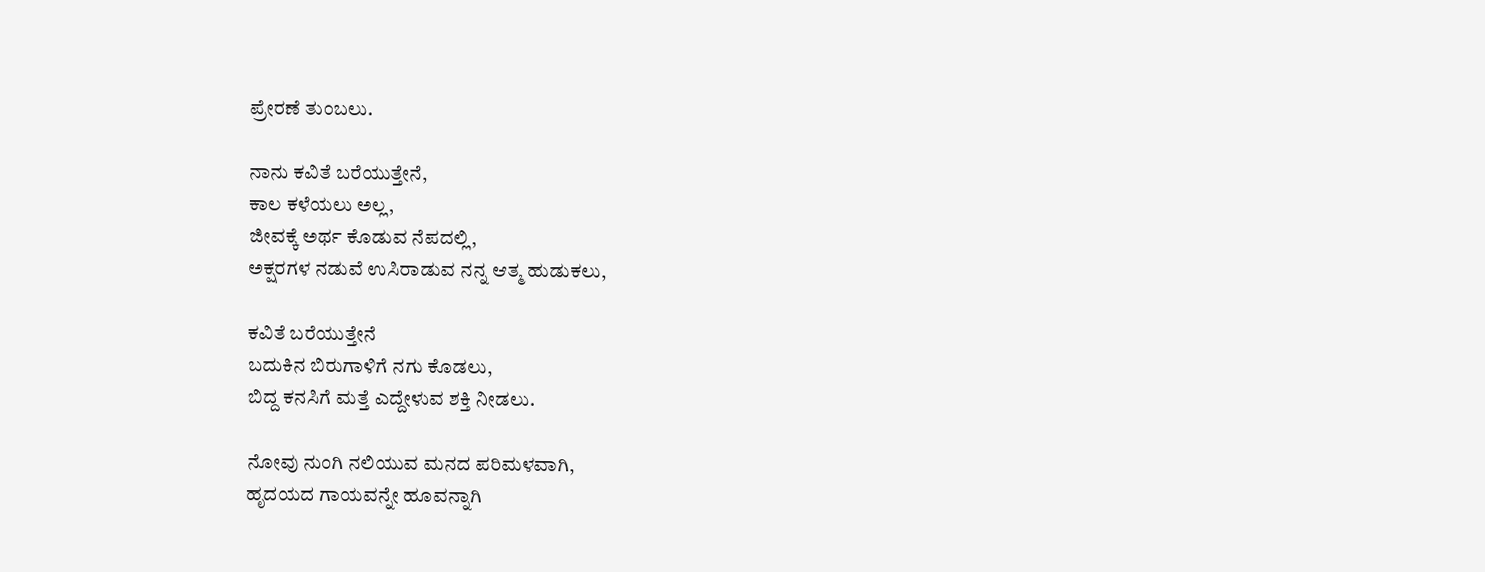ಪ್ರೇರಣೆ ತುಂಬಲು.

ನಾನು ಕವಿತೆ ಬರೆಯುತ್ತೇನೆ,
ಕಾಲ ಕಳೆಯಲು ಅಲ್ಲ,
ಜೀವಕ್ಕೆ ಅರ್ಥ ಕೊಡುವ ನೆಪದಲ್ಲಿ,
ಅಕ್ಷರಗಳ ನಡುವೆ ಉಸಿರಾಡುವ ನನ್ನ ಆತ್ಮ ಹುಡುಕಲು,

ಕವಿತೆ ಬರೆಯುತ್ತೇನೆ
ಬದುಕಿನ ಬಿರುಗಾಳಿಗೆ ನಗು ಕೊಡಲು,
ಬಿದ್ದ ಕನಸಿಗೆ ಮತ್ತೆ ಎದ್ದೇಳುವ ಶಕ್ತಿ ನೀಡಲು.

ನೋವು ನುಂಗಿ ನಲಿಯುವ ಮನದ ಪರಿಮಳವಾಗಿ,
ಹೃದಯದ ಗಾಯವನ್ನೇ ಹೂವನ್ನಾಗಿ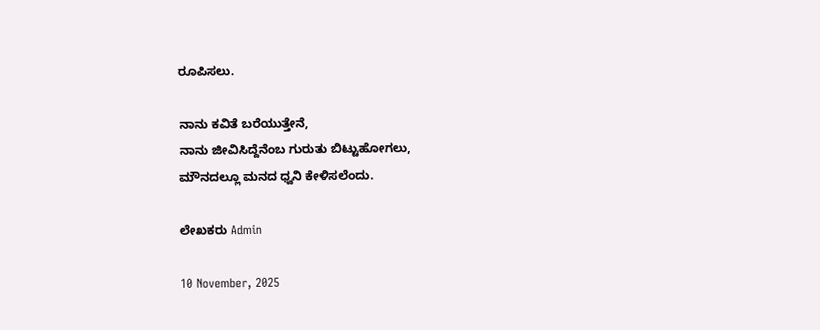ರೂಪಿಸಲು.

ನಾನು ಕವಿತೆ ಬರೆಯುತ್ತೇನೆ,
ನಾನು ಜೀವಿಸಿದ್ದೆನೆಂಬ ಗುರುತು ಬಿಟ್ಟುಹೋಗಲು,
ಮೌನದಲ್ಲೂ ಮನದ ಧ್ವನಿ ಕೇಳಿಸಲೆಂದು.

ಲೇಖಕರು Admin

10 November, 2025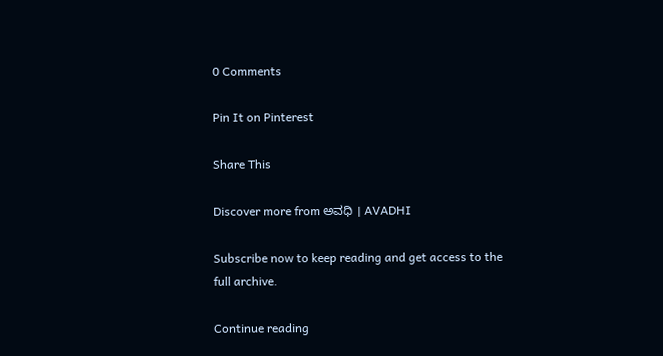0 Comments

Pin It on Pinterest

Share This

Discover more from ಅವಧಿ । AVADHI

Subscribe now to keep reading and get access to the full archive.

Continue reading